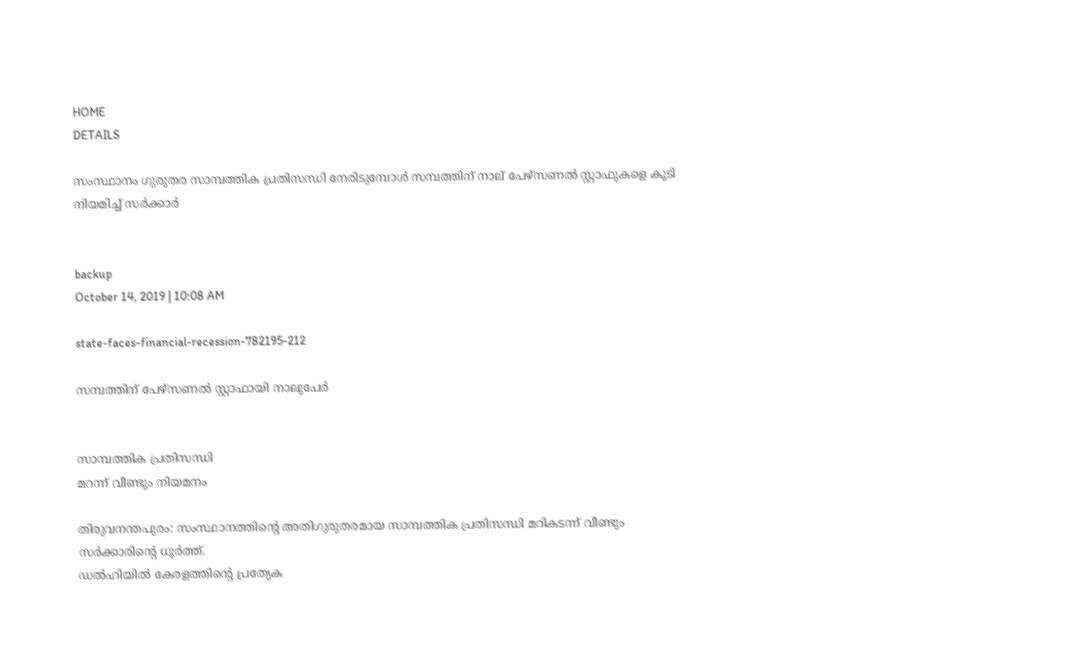HOME
DETAILS

സംസ്ഥാനം ഗുരുതര സാമ്പത്തിക പ്രതിസന്ധി നേരിടുമ്പോള്‍ സമ്പത്തിന് നാല് പേഴ്‌സണല്‍ സ്റ്റാഫുകളെ കൂടി നിയമിച്ച് സര്‍ക്കാര്‍


backup
October 14, 2019 | 10:08 AM

state-faces-financial-recession-782195-212

സമ്പത്തിന് പേഴ്‌സണല്‍ സ്റ്റാഫായി നാലുപേര്‍


സാമ്പത്തിക പ്രതിസന്ധി
മറന്ന് വീണ്ടും നിയമനം

തിരുവനന്തപുരം: സംസ്ഥാനത്തിന്റെ അതിഗുരുതരമായ സാമ്പത്തിക പ്രതിസന്ധി മറികടന്ന് വീണ്ടും സര്‍ക്കാരിന്റെ ധൂര്‍ത്ത്.
ഡല്‍ഹിയില്‍ കേരളത്തിന്റെ പ്രത്യേക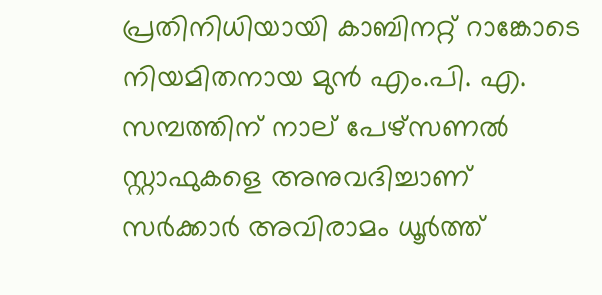പ്രതിനിധിയായി കാബിനറ്റ് റാങ്കോടെ നിയമിതനായ മുന്‍ എം.പി. എ. സമ്പത്തിന് നാല് പേഴ്‌സണല്‍ സ്റ്റാഫുകളെ അനുവദിച്ചാണ് സര്‍ക്കാര്‍ അവിരാമം ധൂര്‍ത്ത്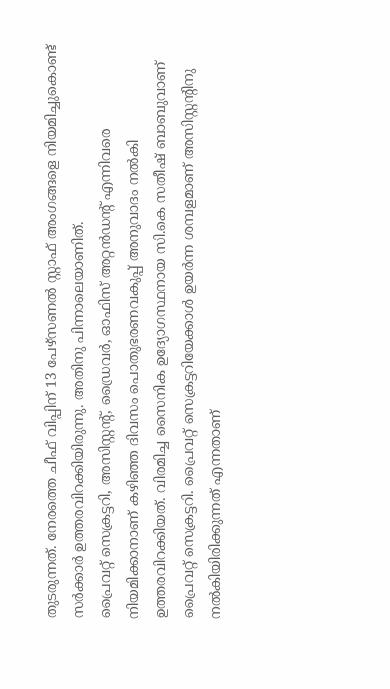തുടരുന്നത്. നേരത്തെ ചീഫ് വിപ്പിന് 13 പേഴ്‌സണല്‍ സ്റ്റാഫ് അംഗങ്ങളെ നിയമിച്ചുകൊണ്ട് സര്‍ക്കാര്‍ ഉത്തരവിറക്കിയിരുന്നു. അതിനു പിന്നാലെയാണിത്.
പ്രൈവറ്റ് സെക്രട്ടറി, അസിസ്റ്റന്റ്, ഡ്രൈവര്‍, ഓഫിസ് അറ്റന്‍ഡന്റ് എന്നിവരെ നിയമിക്കാനാണ് കഴിഞ്ഞ ദിവസം പൊതുഭരണവകുപ്പ് അനുവാദം നല്‍കി ഉത്തരവിറക്കിയത്. വിരമിച്ച സൈനിക ഉദ്യോഗസ്ഥനായ സി.കെ സതീഷ് ബാബുവാണ് പ്രൈവറ്റ് സെക്രട്ടറി. പ്രൈവറ്റ് സെക്രട്ടറിയേക്കാള്‍ ഉയര്‍ന്ന ശമ്പളമാണ് അസിസ്റ്റന്റിനു നല്‍കിയിരിക്കുന്നത് എന്നതാണ്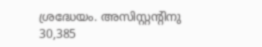ശ്രദ്ധേയം. അസിസ്റ്റന്റിനു 30,385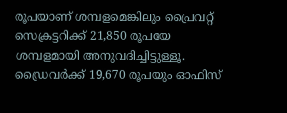രൂപയാണ് ശമ്പളമെങ്കിലും പ്രൈവറ്റ് സെക്രട്ടറിക്ക് 21,850 രൂപയേ ശമ്പളമായി അനുവദിച്ചിട്ടുള്ളൂ. ഡ്രൈവര്‍ക്ക് 19,670 രൂപയും ഓഫിസ്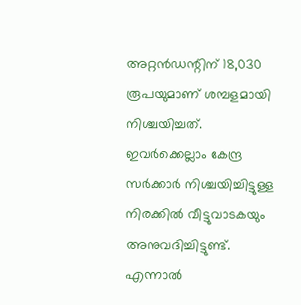അറ്റന്‍ഡന്റിന് 18,030 രൂപയുമാണ് ശമ്പളമായി നിശ്ചയിച്ചത്. ഇവര്‍ക്കെല്ലാം കേന്ദ്ര സര്‍ക്കാര്‍ നിശ്ചയിച്ചിട്ടുള്ള നിരക്കില്‍ വീട്ടുവാടകയും അനുവദിച്ചിട്ടുണ്ട്. എന്നാല്‍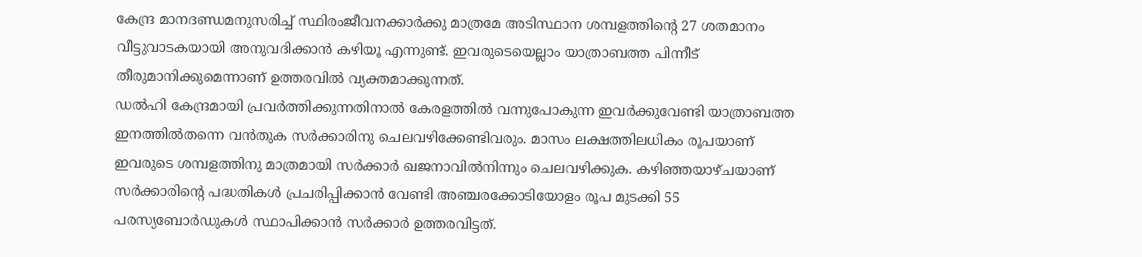കേന്ദ്ര മാനദണ്ഡമനുസരിച്ച് സ്ഥിരംജീവനക്കാര്‍ക്കു മാത്രമേ അടിസ്ഥാന ശമ്പളത്തിന്റെ 27 ശതമാനം വീട്ടുവാടകയായി അനുവദിക്കാന്‍ കഴിയൂ എന്നുണ്ട്. ഇവരുടെയെല്ലാം യാത്രാബത്ത പിന്നീട് തീരുമാനിക്കുമെന്നാണ് ഉത്തരവില്‍ വ്യക്തമാക്കുന്നത്.
ഡല്‍ഹി കേന്ദ്രമായി പ്രവര്‍ത്തിക്കുന്നതിനാല്‍ കേരളത്തില്‍ വന്നുപോകുന്ന ഇവര്‍ക്കുവേണ്ടി യാത്രാബത്ത ഇനത്തില്‍തന്നെ വന്‍തുക സര്‍ക്കാരിനു ചെലവഴിക്കേണ്ടിവരും. മാസം ലക്ഷത്തിലധികം രൂപയാണ് ഇവരുടെ ശമ്പളത്തിനു മാത്രമായി സര്‍ക്കാര്‍ ഖജനാവില്‍നിന്നും ചെലവഴിക്കുക. കഴിഞ്ഞയാഴ്ചയാണ് സര്‍ക്കാരിന്റെ പദ്ധതികള്‍ പ്രചരിപ്പിക്കാന്‍ വേണ്ടി അഞ്ചരക്കോടിയോളം രൂപ മുടക്കി 55 പരസ്യബോര്‍ഡുകള്‍ സ്ഥാപിക്കാന്‍ സര്‍ക്കാര്‍ ഉത്തരവിട്ടത്.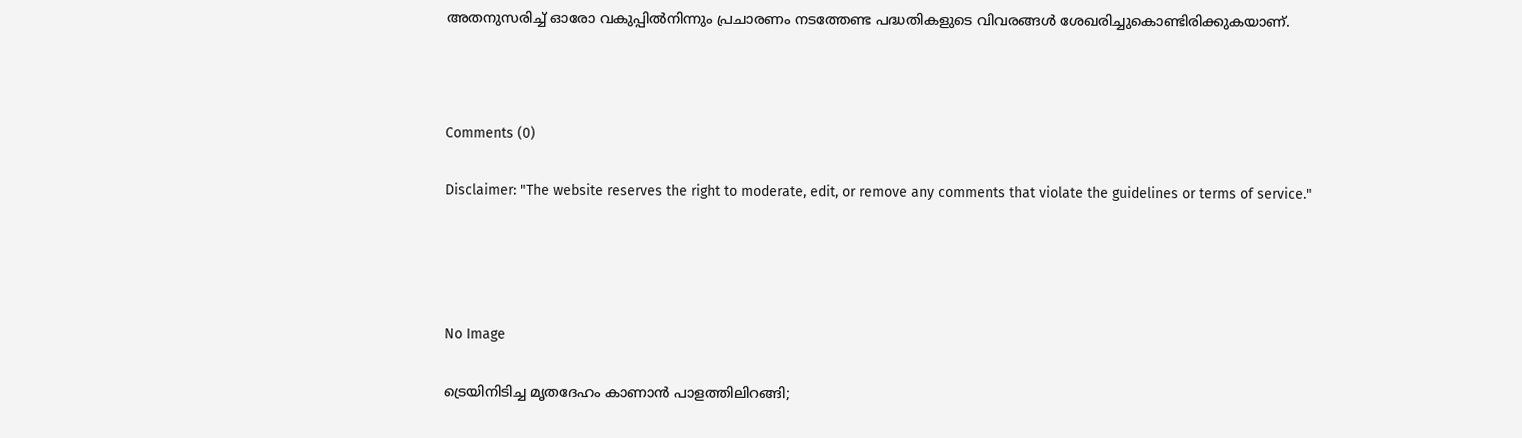അതനുസരിച്ച് ഓരോ വകുപ്പില്‍നിന്നും പ്രചാരണം നടത്തേണ്ട പദ്ധതികളുടെ വിവരങ്ങള്‍ ശേഖരിച്ചുകൊണ്ടിരിക്കുകയാണ്.



Comments (0)

Disclaimer: "The website reserves the right to moderate, edit, or remove any comments that violate the guidelines or terms of service."




No Image

ട്രെയിനിടിച്ച മൃതദേഹം കാണാൻ പാളത്തിലിറങ്ങി;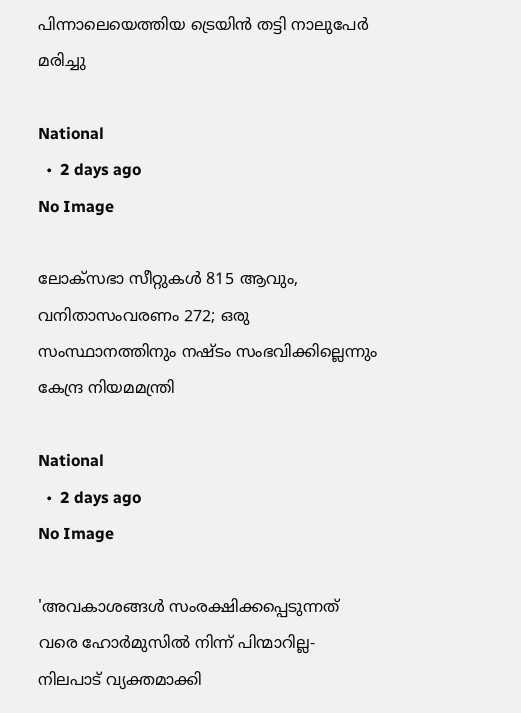പിന്നാലെയെത്തിയ ട്രെയിൻ തട്ടി നാലുപേർ മരിച്ചു

National
  •  2 days ago
No Image

ലോക്‌സഭാ സീറ്റുകള്‍ 815 ആവും, വനിതാസംവരണം 272; ഒരു സംസ്ഥാനത്തിനും നഷ്ടം സംഭവിക്കില്ലെന്നും കേന്ദ്ര നിയമമന്ത്രി

National
  •  2 days ago
No Image

'അവകാശങ്ങള്‍ സംരക്ഷിക്കപ്പെടുന്നത് വരെ ഹോര്‍മുസില്‍ നിന്ന് പിന്മാറില്ല- നിലപാട് വ്യക്തമാക്കി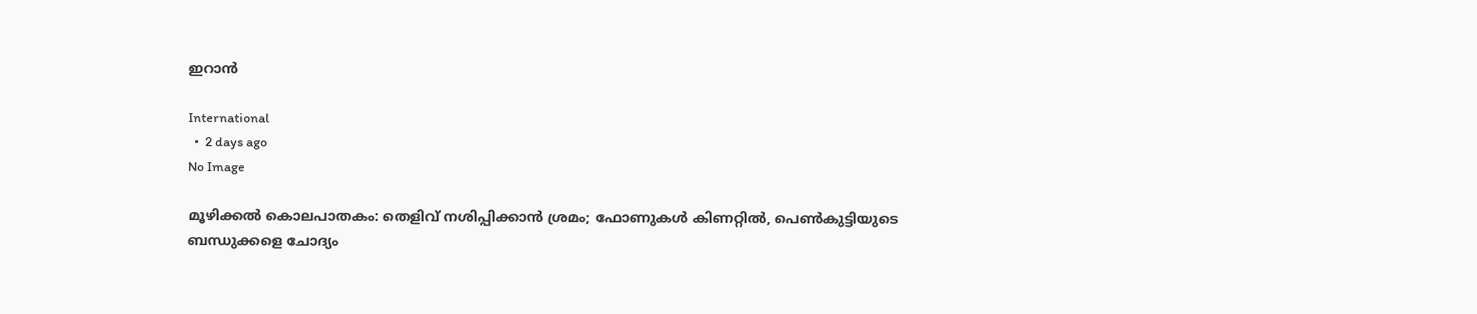ഇറാന്‍

International
  •  2 days ago
No Image

മൂഴിക്കൽ കൊലപാതകം: തെളിവ് നശിപ്പിക്കാൻ ശ്രമം; ഫോണുകൾ കിണറ്റിൽ, പെൺകുട്ടിയുടെ ബന്ധുക്കളെ ചോദ്യം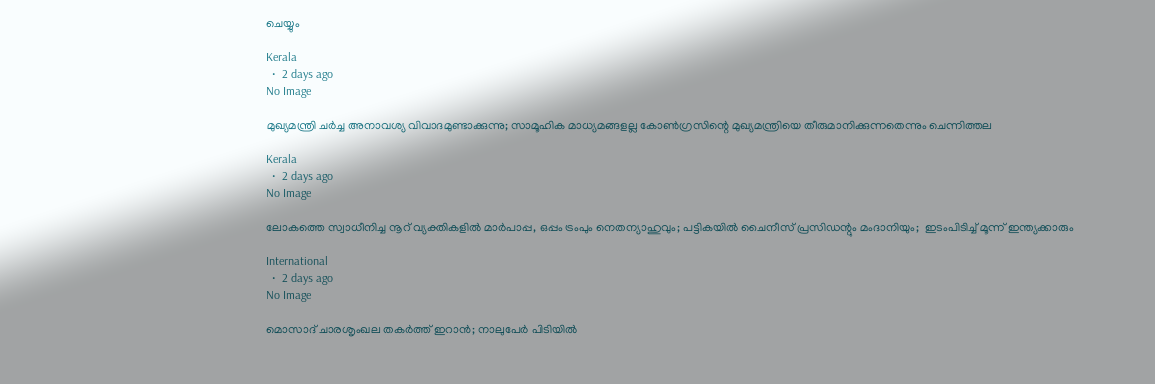ചെയ്യും

Kerala
  •  2 days ago
No Image

മുഖ്യമന്ത്രി ചര്‍ച്ച അനാവശ്യ വിവാദമുണ്ടാക്കുന്നു; സാമൂഹിക മാധ്യമങ്ങളല്ല കോണ്‍ഗ്രസിന്റെ മുഖ്യമന്ത്രിയെ തീരുമാനിക്കുന്നതെന്നും ചെന്നിത്തല

Kerala
  •  2 days ago
No Image

ലോകത്തെ സ്വാധീനിച്ച നൂറ് വ്യക്തികളില്‍ മാര്‍പാപ്പ, ഒപ്പം ട്രംപും നെതന്യാഹുവും; പട്ടികയില്‍ ചൈനീസ് പ്രസിഡന്റും മംദാനിയും;  ഇടംപിടിച്ച് മൂന്ന് ഇന്ത്യക്കാരും

International
  •  2 days ago
No Image

മൊസാദ് ചാരശൃംഖല തകർത്ത് ഇറാൻ; നാലുപേർ പിടിയിൽ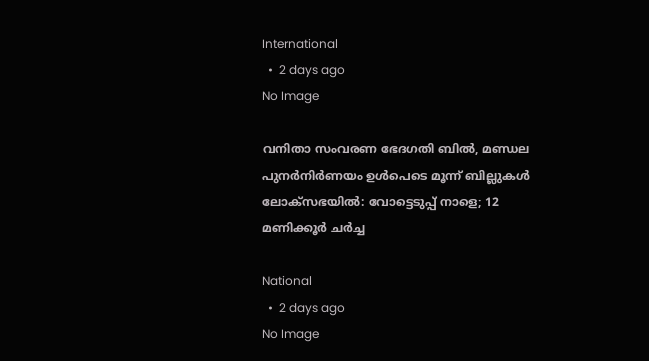International
  •  2 days ago
No Image

വനിതാ സംവരണ ഭേദഗതി ബില്‍, മണ്ഡല പുനര്‍നിര്‍ണയം ഉള്‍പെടെ മൂന്ന് ബില്ലുകള്‍ ലോക്‌സഭയില്‍: വോട്ടെടുപ്പ് നാളെ; 12 മണിക്കൂര്‍ ചര്‍ച്ച

National
  •  2 days ago
No Image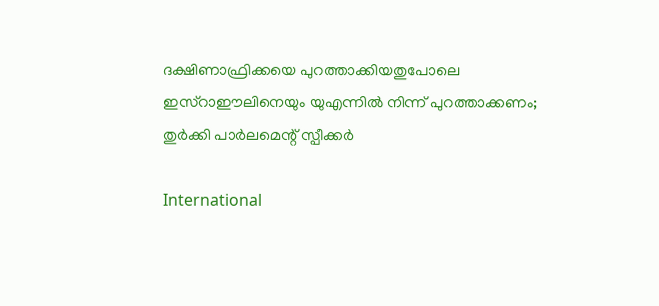ദക്ഷിണാഫ്രിക്കയെ പുറത്താക്കിയതുപോലെ ഇസ്റാഈലിനെയും യുഎന്നിൽ നിന്ന് പുറത്താക്കണം; തുർക്കി പാർലമെന്റ് സ്പീക്കർ

International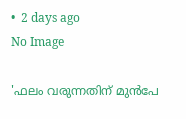•  2 days ago
No Image

'ഫലം വരുന്നതിന് മുന്‍പേ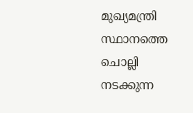മുഖ്യമന്ത്രി സ്ഥാനത്തെ ചൊല്ലി നടക്കുന്ന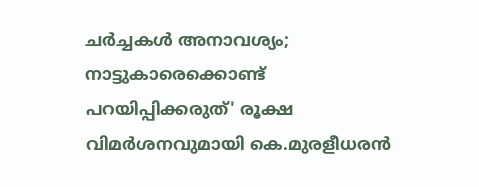ചര്‍ച്ചകള്‍ അനാവശ്യം; നാട്ടുകാരെക്കൊണ്ട് പറയിപ്പിക്കരുത്' രൂക്ഷ വിമര്‍ശനവുമായി കെ.മുരളീധരന്‍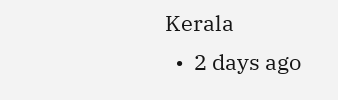Kerala
  •  2 days ago